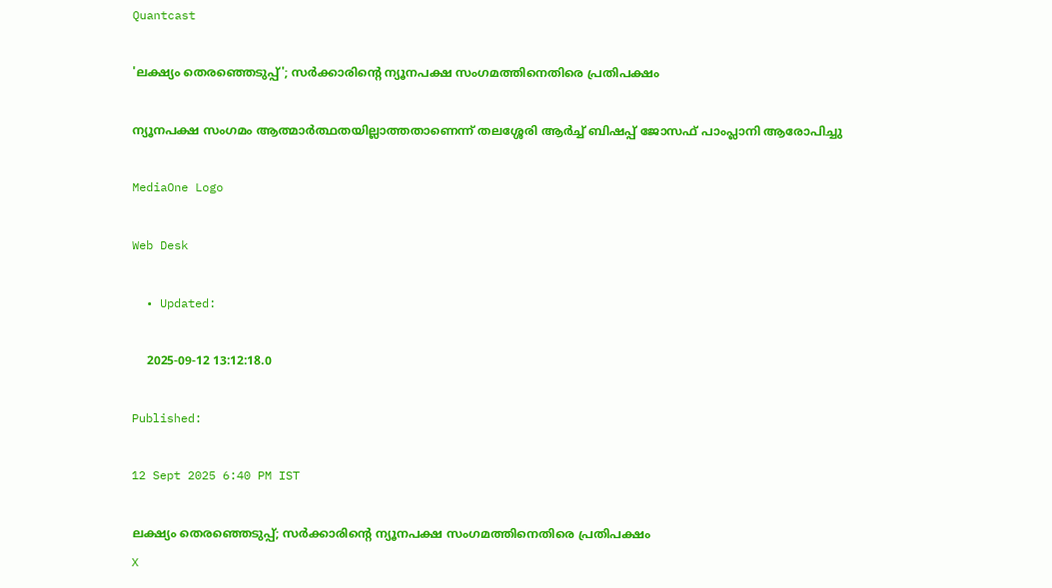Quantcast

'ലക്ഷ്യം തെരഞ്ഞെടുപ്പ്'; സര്‍ക്കാരിന്റെ ന്യൂനപക്ഷ സംഗമത്തിനെതിരെ പ്രതിപക്ഷം

ന്യൂനപക്ഷ സംഗമം ആത്മാര്‍ത്ഥതയില്ലാത്തതാണെന്ന് തലശ്ശേരി ആര്‍ച്ച് ബിഷപ്പ് ജോസഫ് പാംപ്ലാനി ആരോപിച്ചു

MediaOne Logo

Web Desk

  • Updated:

    2025-09-12 13:12:18.0

Published:

12 Sept 2025 6:40 PM IST

ലക്ഷ്യം തെരഞ്ഞെടുപ്പ്; സര്‍ക്കാരിന്റെ ന്യൂനപക്ഷ സംഗമത്തിനെതിരെ പ്രതിപക്ഷം
X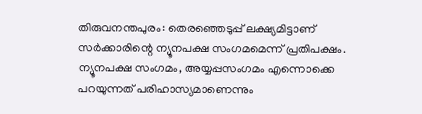തിരുവനന്തപുരം: തെരഞ്ഞെടുപ്പ് ലക്ഷ്യമിട്ടാണ് സര്‍ക്കാരിന്റെ ന്യൂനപക്ഷ സംഗമമെന്ന് പ്രതിപക്ഷം. ന്യൂനപക്ഷ സംഗമം, അയ്യപ്പസംഗമം എന്നൊക്കെ പറയുന്നത് പരിഹാസ്യമാണെന്നും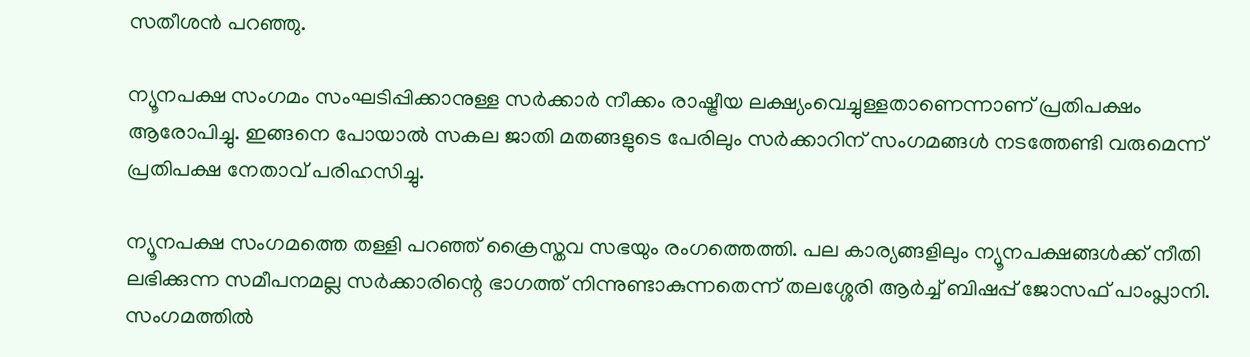സതീശന്‍ പറഞ്ഞു.

ന്യൂനപക്ഷ സംഗമം സംഘടിപ്പിക്കാനുള്ള സര്‍ക്കാര്‍ നീക്കം രാഷ്ട്രീയ ലക്ഷ്യംവെച്ചുള്ളതാണെന്നാണ് പ്രതിപക്ഷം ആരോപിച്ചു. ഇങ്ങനെ പോയാല്‍ സകല ജാതി മതങ്ങളുടെ പേരിലും സര്‍ക്കാറിന് സംഗമങ്ങള്‍ നടത്തേണ്ടി വരുമെന്ന് പ്രതിപക്ഷ നേതാവ് പരിഹസിച്ചു.

ന്യൂനപക്ഷ സംഗമത്തെ തള്ളി പറഞ്ഞ് ക്രൈസ്തവ സഭയും രംഗത്തെത്തി. പല കാര്യങ്ങളിലും ന്യൂനപക്ഷങ്ങള്‍ക്ക് നീതി ലഭിക്കുന്ന സമീപനമല്ല സര്‍ക്കാരിന്റെ ഭാഗത്ത് നിന്നുണ്ടാകുന്നതെന്ന് തലശ്ശേരി ആര്‍ച്ച് ബിഷപ്പ് ജോസഫ് പാംപ്ലാനി. സംഗമത്തില്‍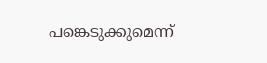പങ്കെടുക്കുമെന്ന്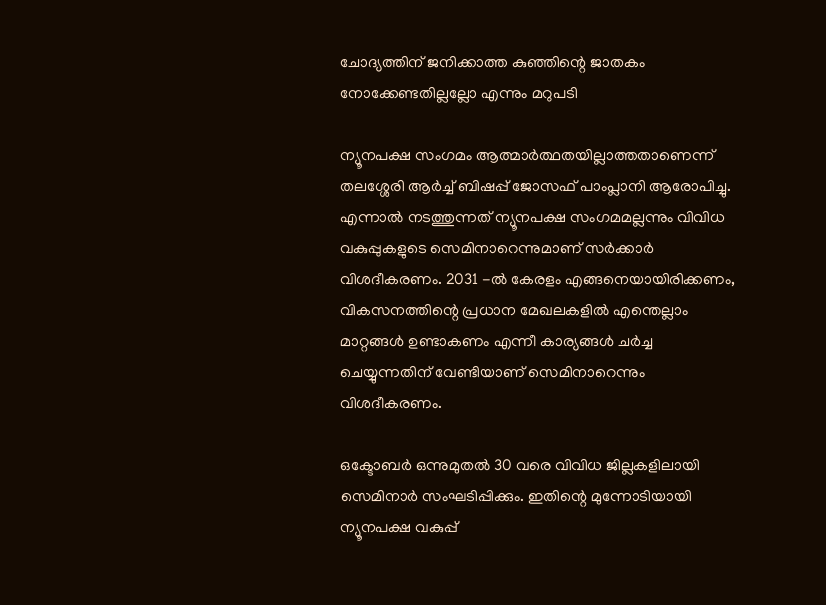ചോദ്യത്തിന് ജനിക്കാത്ത കുഞ്ഞിന്റെ ജാതകം നോക്കേണ്ടതില്ലല്ലോ എന്നും മറുപടി

ന്യൂനപക്ഷ സംഗമം ആത്മാര്‍ത്ഥതയില്ലാത്തതാണെന്ന് തലശ്ശേരി ആര്‍ച്ച് ബിഷപ്പ് ജോസഫ് പാംപ്ലാനി ആരോപിച്ചു. എന്നാല്‍ നടത്തുന്നത് ന്യൂനപക്ഷ സംഗമമല്ലന്നും വിവിധ വകുപ്പുകളുടെ സെമിനാറെന്നുമാണ് സര്‍ക്കാര്‍ വിശദീകരണം. 2031 -ല്‍ കേരളം എങ്ങനെയായിരിക്കണം, വികസനത്തിന്റെ പ്രധാന മേഖലകളില്‍ എന്തെല്ലാം മാറ്റങ്ങള്‍ ഉണ്ടാകണം എന്നീ കാര്യങ്ങള്‍ ചര്‍ച്ച ചെയ്യുന്നതിന് വേണ്ടിയാണ് സെമിനാറെന്നും വിശദീകരണം.

ഒക്ടോബര്‍ ഒന്നുമുതല്‍ 30 വരെ വിവിധ ജില്ലകളിലായി സെമിനാര്‍ സംഘടിപ്പിക്കും. ഇതിന്റെ മുന്നോടിയായി ന്യൂനപക്ഷ വകുപ്പ്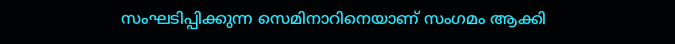സംഘടിപ്പിക്കുന്ന സെമിനാറിനെയാണ് സംഗമം ആക്കി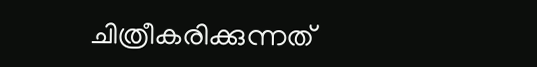ചിത്രീകരിക്കുന്നത്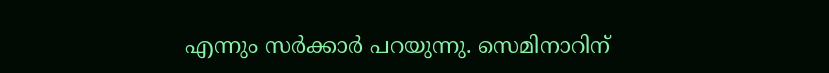എന്നും സര്‍ക്കാര്‍ പറയുന്നു. സെമിനാറിന്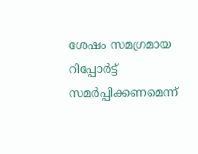ശേഷം സമഗ്രമായ റിപ്പോര്‍ട്ട് സമര്‍പ്പിക്കണമെന്ന്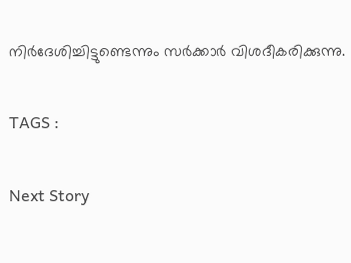നിര്‍ദേശിച്ചിട്ടുണ്ടെന്നും സര്‍ക്കാര്‍ വിശദീകരിക്കുന്നു.

TAGS :

Next Story